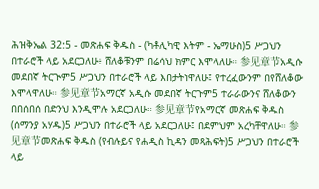ሕዝቅኤል 32:5 - መጽሐፍ ቅዱስ - (ካቶሊካዊ እትም - ኤማሁስ)5 ሥጋህን በተራሮች ላይ አደርጋለሁ፥ ሸለቆቹንም በሬሳህ ክምር እሞላለሁ። 参见章节አዲሱ መደበኛ ትርጒም5 ሥጋህን በተራሮች ላይ እበታትነዋለሁ፤ የተረፈውንም በየሸለቆው እሞላዋለሁ። 参见章节አማርኛ አዲሱ መደበኛ ትርጉም5 ተራራውንና ሸለቆውን በበሰበሰ በድንህ እንዲሞሉ አደርጋለሁ። 参见章节የአማርኛ መጽሐፍ ቅዱስ (ሰማንያ አሃዱ)5 ሥጋህን በተራሮች ላይ አደርጋለሁ፤ በደምህም አረካቸዋለሁ። 参见章节መጽሐፍ ቅዱስ (የብሉይና የሐዲስ ኪዳን መጻሕፍት)5 ሥጋህን በተራሮች ላይ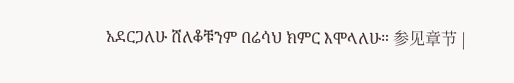አደርጋለሁ ሸለቆቹንም በሬሳህ ክምር እሞላለሁ። 参见章节 |